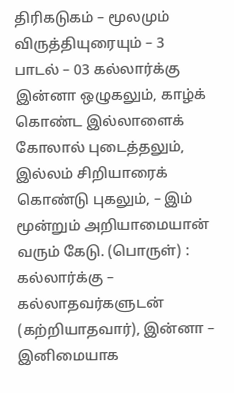திரிகடுகம் – மூலமும் விருத்தியுரையும் – 3
பாடல் – 03 கல்லார்க்கு இன்னா ஒழுகலும், காழ்க் கொண்ட இல்லாளைக் கோலால் புடைத்தலும், இல்லம் சிறியாரைக் கொண்டு புகலும், – இம் மூன்றும் அறியாமையான் வரும் கேடு. (பொருள்) : கல்லார்க்கு – கல்லாதவர்களுடன் (கற்றியாதவார்), இன்னா – இனிமையாக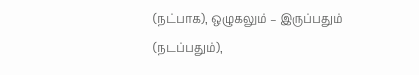(நட்பாக), ஒழுகலும் – இருப்பதும் (நடப்பதும்),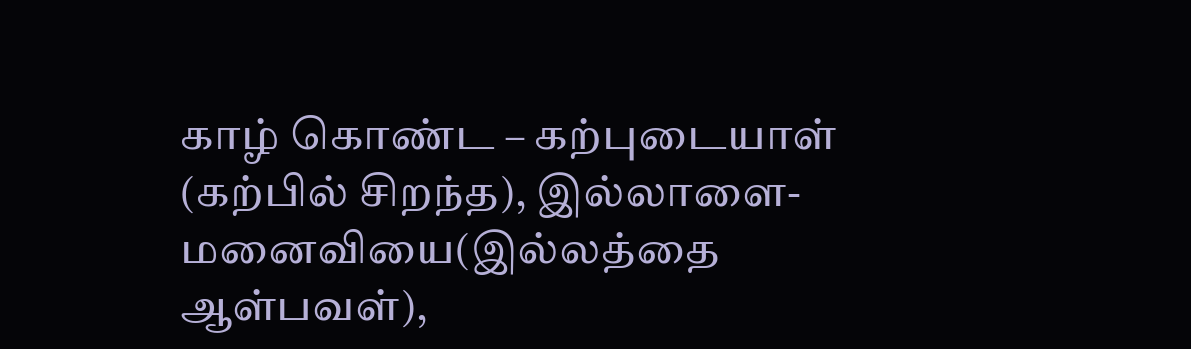காழ் கொண்ட – கற்புடையாள் (கற்பில் சிறந்த), இல்லாளை- மனைவியை(இல்லத்தை ஆள்பவள்),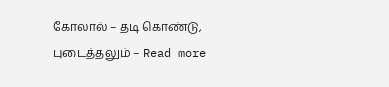கோலால் – தடி கொண்டு, புடைத்தலும் – Read more